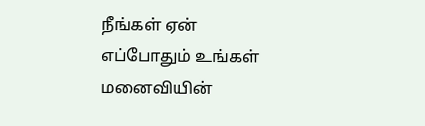நீங்கள் ஏன் எப்போதும் உங்கள் மனைவியின்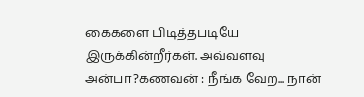கைகளை பிடித்தபடியே இருக்கின்றீர்கள். அவ்வளவு அன்பா?கணவன் : நீங்க வேற... நான்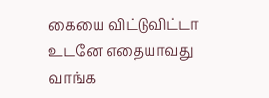கையை விட்டுவிட்டா உடனே எதையாவது வாங்க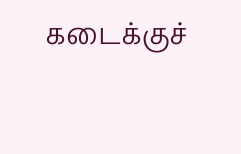கடைக்குச்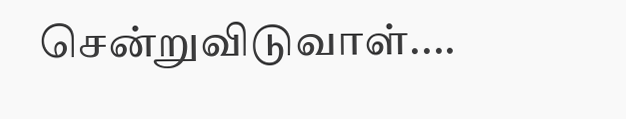சென்றுவிடுவாள்....